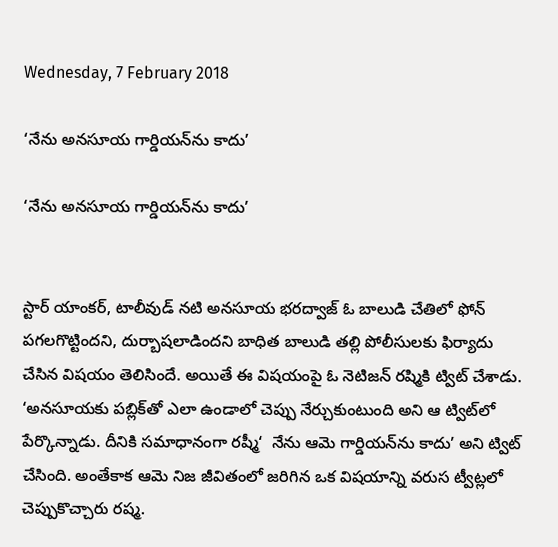Wednesday, 7 February 2018

‘నేను అనసూయ గార్డియన్‌ను కాదు’

‘నేను అనసూయ గార్డియన్‌ను కాదు’


స్టార్ యాంకర్, టాలీవుడ్ నటి అనసూయ భరద్వాజ్‌ ఓ బాలుడి చేతిలో ఫోన్‌ పగలగొట్టిందని, దుర్బాషలాడిందని బాధిత బాలుడి తల్లి పోలీసులకు ఫిర్యాదు చేసిన విషయం తెలిసిందే. అయితే ఈ విషయంపై ఓ నెటిజన్‌ రష్మికి ట్విట్‌ చేశాడు. ‘అనసూయకు పబ్లిక్‌తో ఎలా ఉండాలో చెప్పు నేర్చుకుంటుంది అని ఆ ట్విట్‌లో పేర్కొన్నాడు. దీనికి సమాధానంగా రష్మీ‘  నేను ఆమె గార్డియన్‌ను కాదు’ అని ట్విట్‌ చేసింది. అంతేకాక ఆమె నిజ జీవితంలో జరిగిన ఒక విషయాన్ని వరుస ట్వీట్లలో చెప్పుకొచ్చారు రష్మ.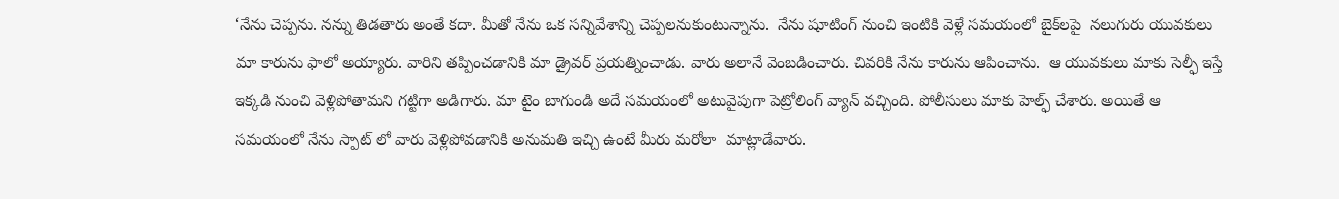‘నేను చెప్పను. నన్ను తిడతారు అంతే కదా. మీతో నేను ఒక సన్నివేశాన్ని చెప్పలనుకుంటున్నాను.  నేను షూటింగ్‌ నుంచి ఇంటికి వెళ్లే సమయంలో బైక్‌లపై  నలుగురు యువకులు మా కారును ఫాలో అయ్యారు. వారిని తప్పించడానికి మా డ్రైవర్‌ ప్రయత్నించాడు. వారు అలానే వెంబడించారు. చివరికి నేను కారును ఆపించాను.  ఆ యువకులు మాకు సెల్ఫీ ఇస్తే ఇక్కడి నుంచి వెళ్లిపోతామని గట్టిగా అడిగారు. మా టైం బాగుండి అదే సమయంలో అటువైపుగా పెట్రోలింగ్‌ వ్యాన్‌ వచ్చింది. పోలీసులు మాకు హెల్ఫ్‌ చేశారు. అయితే ఆ సమయంలో నేను స్పాట్‌ లో వారు వెళ్లిపోవడానికి అనుమతి ఇచ్చి ఉంటే మీరు మరోలా  మాట్లాడేవారు.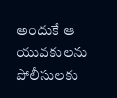అందుకే ఆ యువకులను పోలీసులకు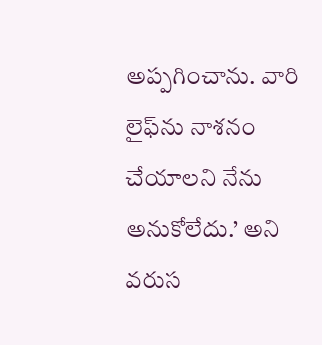అప్పగించాను. వారి లైఫ్‌ను నాశనం చేయాలని నేను అనుకోలేదు.’ అని వరుస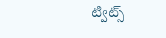ట్విట్స్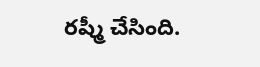రష్మీ చేసింది.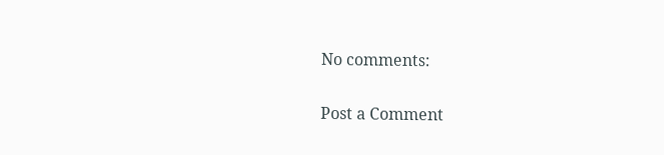No comments:

Post a Comment